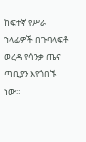ከፍተኛ የሥራ ኀላፊዎች በጉባላፍቶ ወረዳ የሳንቃ ጤና ጣቢያን እየጎበኙ ነው።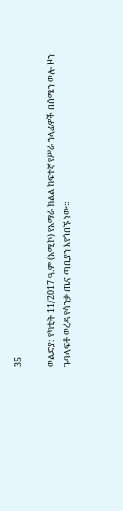35

ወልድያ: የካቲት 11/2017 ዓ.ም (አሚኮ) የአማራ ክልል ከፍተኛ የሥራ ኀላፊዎች በሰሜን ወሎ ዞን ጉባላፍቶ ወረዳ የሳንቃ ጤና ጣቢያን እየጎበኙ ነው።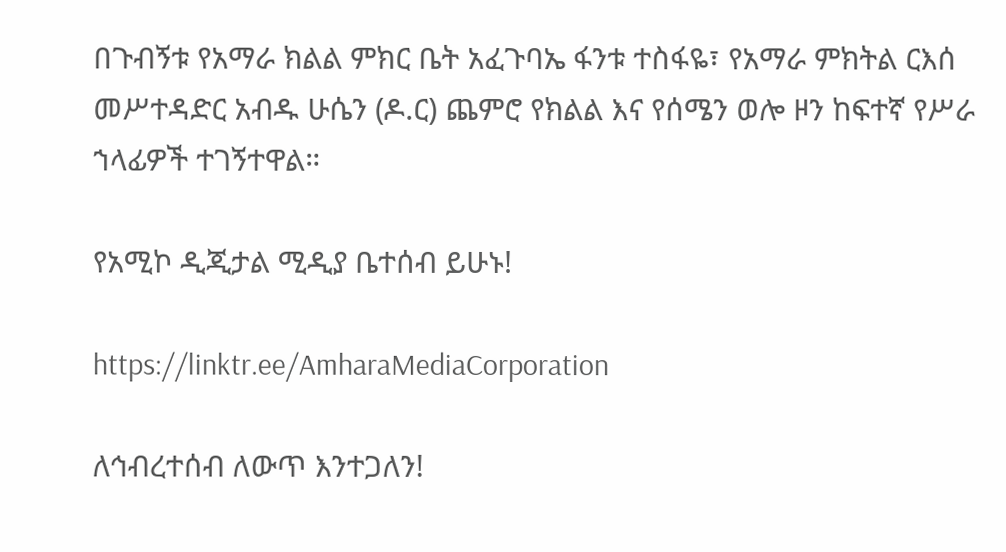በጉብኝቱ የአማራ ክልል ምክር ቤት አፈጉባኤ ፋንቱ ተስፋዬ፣ የአማራ ምክትል ርእሰ መሥተዳድር አብዱ ሁሴን (ዶ.ር) ጨምሮ የክልል እና የሰሜን ወሎ ዞን ከፍተኛ የሥራ ኀላፊዎች ተገኝተዋል።

የአሚኮ ዲጂታል ሚዲያ ቤተሰብ ይሁኑ!

https://linktr.ee/AmharaMediaCorporation

ለኅብረተሰብ ለውጥ እንተጋለን!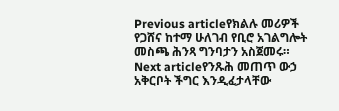Previous articleየክልሉ መሪዎች የጋሸና ከተማ ሁለገብ የቢሮ አገልግሎት መስጫ ሕንጻ ግንባታን አስጀመሩ።
Next articleየንጹሕ መጠጥ ውኃ አቅርቦት ችግር እንዲፈታላቸው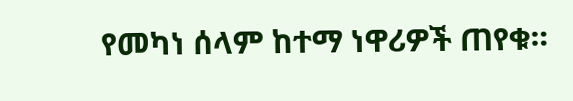የመካነ ሰላም ከተማ ነዋሪዎች ጠየቁ።